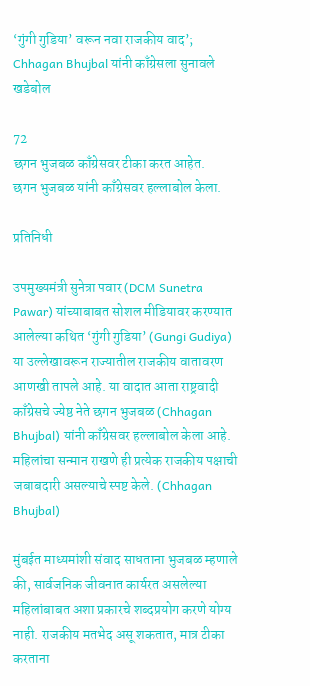‘गुंगी गुडिया’ वरून नवा राजकीय वाद’; Chhagan Bhujbal यांनी काँग्रेसला सुनावले खडेबोल

72
छगन भुजबळ काँग्रेसवर टीका करत आहेत.
छगन भुजबळ यांनी काँग्रेसवर हल्लाबोल केला.

प्रतिनिधी

उपमुख्यमंत्री सुनेत्रा पवार (DCM Sunetra Pawar) यांच्याबाबत सोशल मीडियावर करण्यात आलेल्या कथित ‘गुंगी गुडिया’ (Gungi Gudiya) या उल्लेखावरून राज्यातील राजकीय वातावरण आणखी तापले आहे. या वादात आता राष्ट्रवादी काँग्रेसचे ज्येष्ठ नेते छगन भुजबळ (Chhagan Bhujbal) यांनी काँग्रेसवर हल्लाबोल केला आहे. महिलांचा सन्मान राखणे ही प्रत्येक राजकीय पक्षाची जबाबदारी असल्याचे स्पष्ट केले. (Chhagan Bhujbal)

मुंबईत माध्यमांशी संवाद साधताना भुजबळ म्हणाले की, सार्वजनिक जीवनात कार्यरत असलेल्या महिलांबाबत अशा प्रकारचे शब्दप्रयोग करणे योग्य नाही. राजकीय मतभेद असू शकतात, मात्र टीका करताना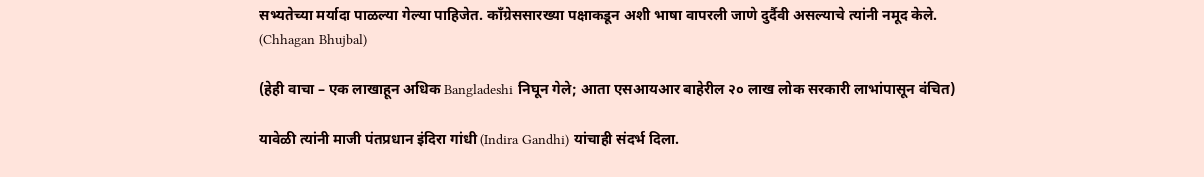सभ्यतेच्या मर्यादा पाळल्या गेल्या पाहिजेत. काँग्रेससारख्या पक्षाकडून अशी भाषा वापरली जाणे दुर्दैवी असल्याचे त्यांनी नमूद केले. (Chhagan Bhujbal)

(हेही वाचा – एक लाखाहून अधिक Bangladeshi निघून गेले; आता एसआयआर बाहेरील २० लाख लोक सरकारी लाभांपासून वंचित)

यावेळी त्यांनी माजी पंतप्रधान इंदिरा गांधी (Indira Gandhi) यांचाही संदर्भ दिला.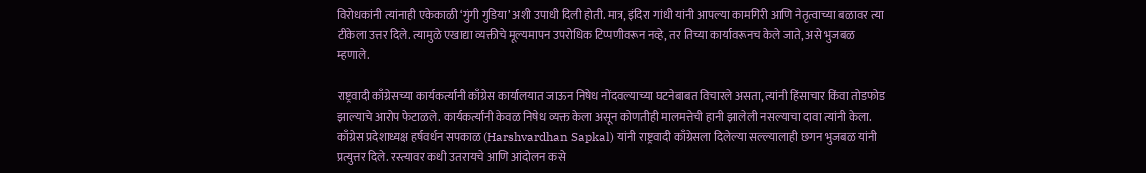विरोधकांनी त्यांनाही एकेकाळी ‘गुंगी गुडिया’ अशी उपाधी दिली होती. मात्र, इंदिरा गांधी यांनी आपल्या कामगिरी आणि नेतृत्वाच्या बळावर त्या टीकेला उत्तर दिले. त्यामुळे एखाद्या व्यक्तीचे मूल्यमापन उपरोधिक टिप्पणीवरून नव्हे, तर तिच्या कार्यावरूनच केले जाते, असे भुजबळ म्हणाले.

राष्ट्रवादी काँग्रेसच्या कार्यकर्त्यांनी काँग्रेस कार्यालयात जाऊन निषेध नोंदवल्याच्या घटनेबाबत विचारले असता, त्यांनी हिंसाचार किंवा तोडफोड झाल्याचे आरोप फेटाळले. कार्यकर्त्यांनी केवळ निषेध व्यक्त केला असून कोणतीही मालमत्तेची हानी झालेली नसल्याचा दावा त्यांनी केला. काँग्रेस प्रदेशाध्यक्ष हर्षवर्धन सपकाळ (Harshvardhan Sapkal) यांनी राष्ट्रवादी काँग्रेसला दिलेल्या सल्ल्यालाही छगन भुजबळ यांनी प्रत्युत्तर दिले. रस्त्यावर कधी उतरायचे आणि आंदोलन कसे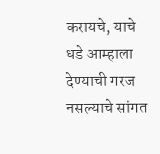करायचे, याचे धडे आम्हाला देण्याची गरज नसल्याचे सांगत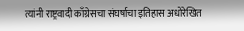त्यांनी राष्ट्रवादी काँग्रेसचा संघर्षाचा इतिहास अधोरेखित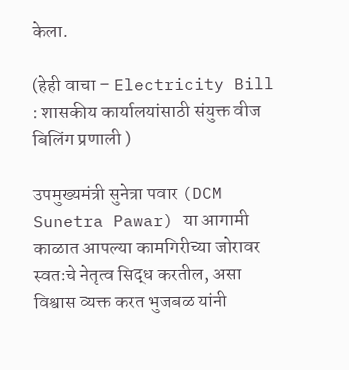केला.

(हेही वाचा – Electricity Bill : शासकीय कार्यालयांसाठी संयुक्त वीज बिलिंग प्रणाली )

उपमुख्यमंत्री सुनेत्रा पवार (DCM Sunetra Pawar) या आगामी काळात आपल्या कामगिरीच्या जोरावर स्वतःचे नेतृत्व सिद्ध करतील, असा विश्वास व्यक्त करत भुजबळ यांनी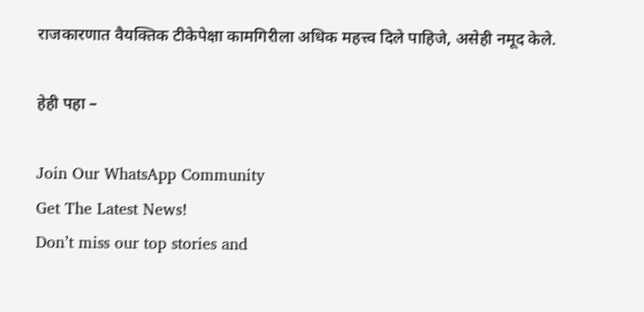राजकारणात वैयक्तिक टीकेपेक्षा कामगिरीला अधिक महत्त्व दिले पाहिजे, असेही नमूद केले.

हेही पहा –

Join Our WhatsApp Community
Get The Latest News!
Don’t miss our top stories and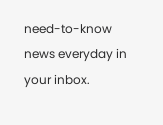need-to-know news everyday in your inbox.